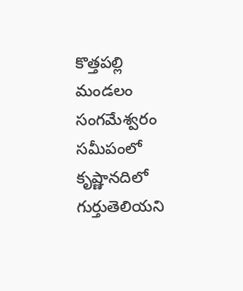కొత్తపల్లి మండలం సంగమేశ్వరం సమీపంలో కృష్ణానదిలో గుర్తుతెలియని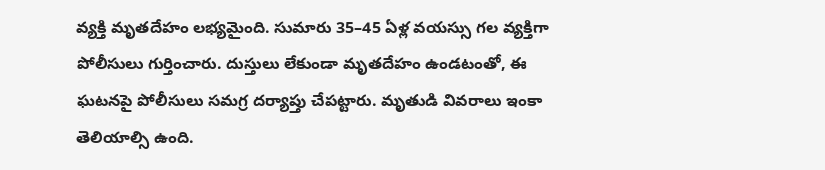వ్యక్తి మృతదేహం లభ్యమైంది. సుమారు 35–45 ఏళ్ల వయస్సు గల వ్యక్తిగా పోలీసులు గుర్తించారు. దుస్తులు లేకుండా మృతదేహం ఉండటంతో, ఈ ఘటనపై పోలీసులు సమగ్ర దర్యాప్తు చేపట్టారు. మృతుడి వివరాలు ఇంకా తెలియాల్సి ఉంది.